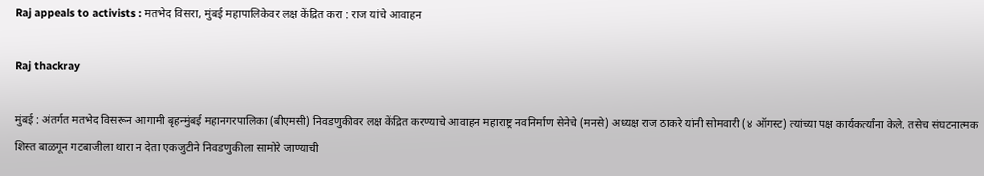Raj appeals to activists : मतभेद विसरा, मुंबई महापालिकेवर लक्ष केंद्रित करा : राज यांचे आवाहन

Raj thackray

मुंबई : अंतर्गत मतभेद विसरून आगामी बृहन्मुंबई महानगरपालिका (बीएमसी) निवडणुकीवर लक्ष केंद्रित करण्याचे आवाहन महाराष्ट्र नवनिर्माण सेनेचे (मनसे) अध्यक्ष राज ठाकरे यांनी सोमवारी (४ ऑगस्ट) त्यांच्या पक्ष कार्यकर्त्यांना केले. तसेच संघटनात्मक शिस्त बाळगून गटबाजीला थारा न देता एकजुटीने निवडणुकीला सामोरे जाण्याची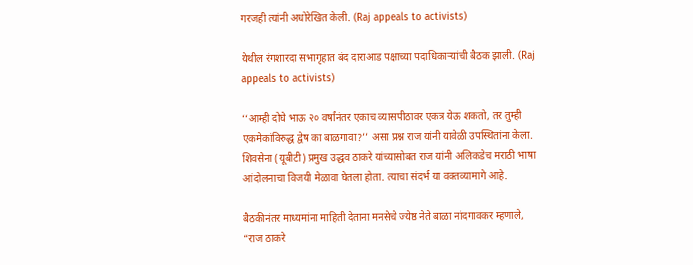गरजही त्यांनी अधोरेखित केली. (Raj appeals to activists)

येथील रंगशारदा सभागृहात बंद दाराआड पक्षाच्या पदाधिकाऱ्यांची बैठक झाली. (Raj appeals to activists)

‘‘आम्ही दोघे भाऊ २० वर्षांनंतर एकाच व्यासपीठावर एकत्र येऊ शकतो, तर तुम्ही एकमेकांविरुद्ध द्वेष का बाळगावा?’’ असा प्रश्न राज यांनी यावेळी उपस्थितांना केला. शिवसेना (यूबीटी) प्रमुख उद्धव ठाकरे यांच्यासोबत राज यांनी अलिकडेच मराठी भाषा आंदोलनाचा विजयी मेळावा घेतला होता. त्याचा संदर्भ या वक्तव्यामागे आहे.

बैठकीनंतर माध्यमांना माहिती देताना मनसेचे ज्येष्ठ नेते बाळा नांदगावकर म्हणाले, “राज ठाकरे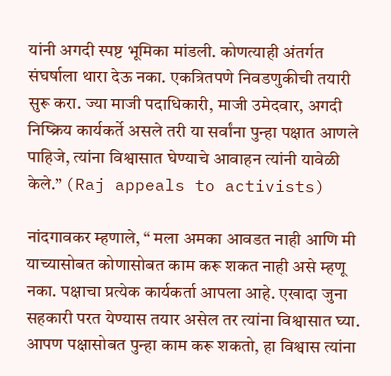यांनी अगदी स्पष्ट भूमिका मांडली. कोणत्याही अंतर्गत संघर्षाला थारा देऊ नका. एकत्रितपणे निवडणुकीची तयारी सुरू करा. ज्या माजी पदाधिकारी, माजी उमेदवार, अगदी निष्क्रिय कार्यकर्ते असले तरी या सर्वांना पुन्हा पक्षात आणले पाहिजे, त्यांना विश्वासात घेण्याचे आवाहन त्यांनी यावेळी केले.” (Raj appeals to activists)

नांदगावकर म्हणाले, “ मला अमका आवडत नाही आणि मी याच्यासोबत कोणासोबत काम करू शकत नाही असे म्हणू नका. पक्षाचा प्रत्येक कार्यकर्ता आपला आहे. एखादा जुना सहकारी परत येण्यास तयार असेल तर त्यांना विश्वासात घ्या. आपण पक्षासोबत पुन्हा काम करू शकतो, हा विश्वास त्यांना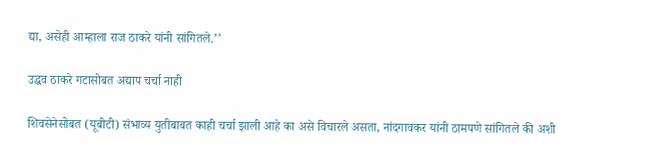द्या, असेही आम्हाला राज ठाकरे यांनी सांगितले.’’

उद्धव ठाकरे गटासोबत अद्याप चर्चा नाही

शिवसेनेसोबत (यूबीटी) संभाव्य युतीबाबत काही चर्चा झाली आहे का असे विचारले असता, नांदगावकर यांनी ठामपणे सांगितले की अशी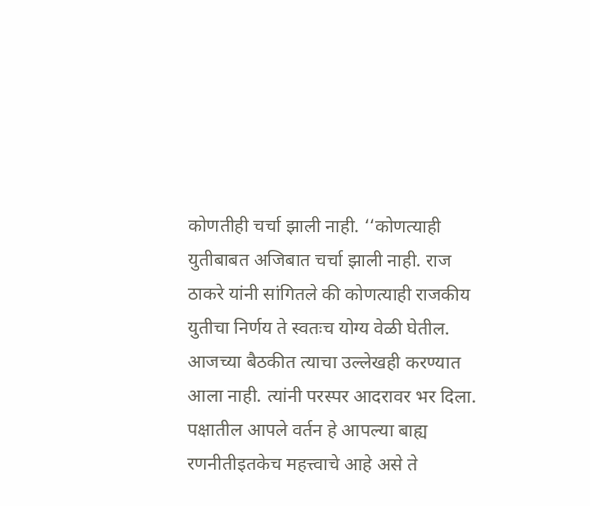कोणतीही चर्चा झाली नाही. ‘‘कोणत्याही युतीबाबत अजिबात चर्चा झाली नाही. राज ठाकरे यांनी सांगितले की कोणत्याही राजकीय युतीचा निर्णय ते स्वतःच योग्य वेळी घेतील. आजच्या बैठकीत त्याचा उल्लेखही करण्यात आला नाही. त्यांनी परस्पर आदरावर भर दिला. पक्षातील आपले वर्तन हे आपल्या बाह्य रणनीतीइतकेच महत्त्वाचे आहे असे ते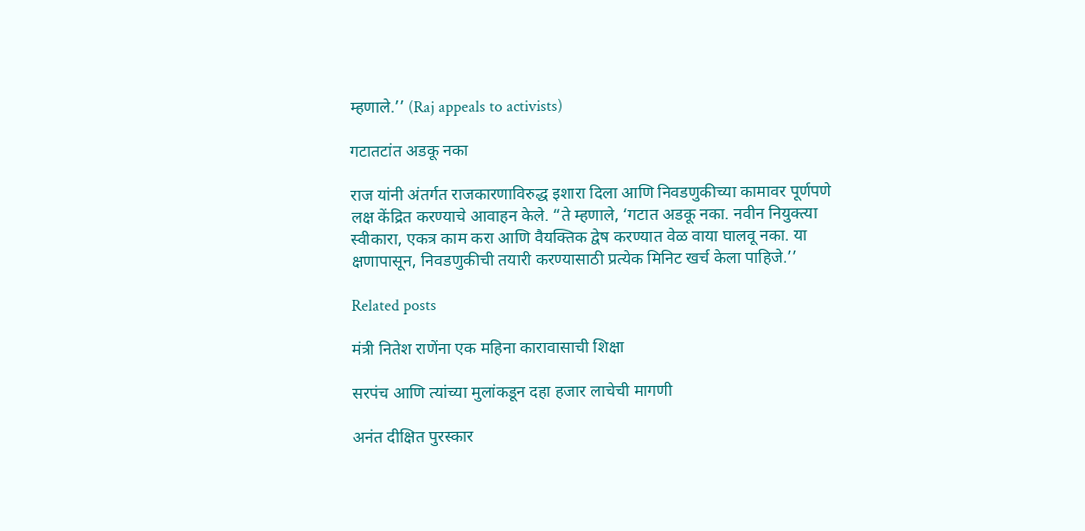म्हणाले.’’ (Raj appeals to activists)

गटातटांत अडकू नका

राज यांनी अंतर्गत राजकारणाविरुद्ध इशारा दिला आणि निवडणुकीच्या कामावर पूर्णपणे लक्ष केंद्रित करण्याचे आवाहन केले. “ते म्हणाले, ‘गटात अडकू नका. नवीन नियुक्त्या स्वीकारा, एकत्र काम करा आणि वैयक्तिक द्वेष करण्यात वेळ वाया घालवू नका. या क्षणापासून, निवडणुकीची तयारी करण्यासाठी प्रत्येक मिनिट खर्च केला पाहिजे.’’

Related posts

मंत्री नितेश राणेंना एक महिना कारावासाची शिक्षा

सरपंच आणि त्यांच्या मुलांकडून दहा हजार लाचेची मागणी

अनंत दीक्षित पुरस्कार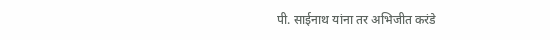पी. साईनाथ यांना तर अभिजीत करंडे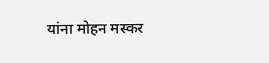यांना मोहन मस्कर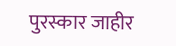पुरस्कार जाहीर